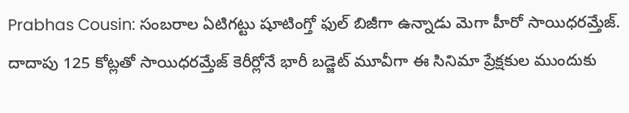Prabhas Cousin: సంబరాల ఏటిగట్టు షూటింగ్తో ఫుల్ బిజీగా ఉన్నాడు మెగా హీరో సాయిధరమ్తేజ్. దాదాపు 125 కోట్లతో సాయిధరమ్తేజ్ కెరీర్లోనే భారీ బడ్జెట్ మూవీగా ఈ సినిమా ప్రేక్షకుల ముందుకు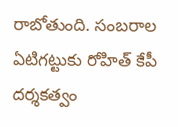రాబోతుంది. సంబరాల ఏటిగట్టుకు రోహిత్ కేపీ దర్శకత్వం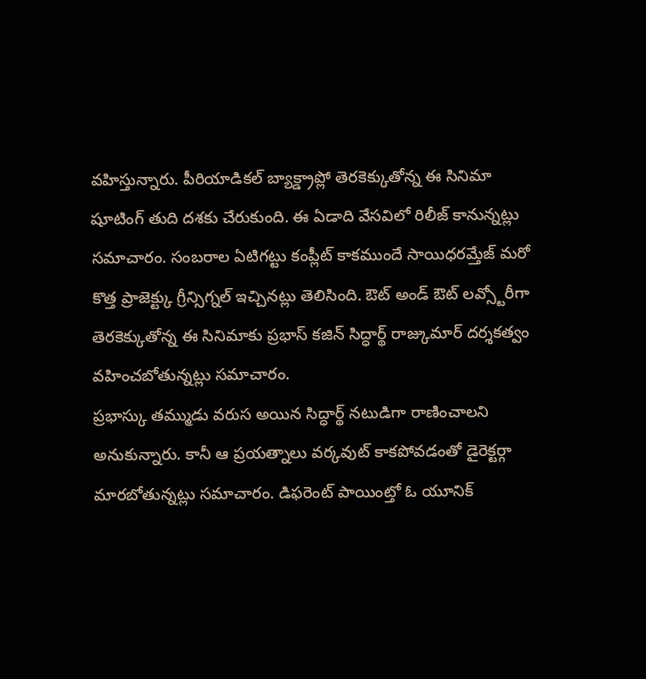వహిస్తున్నారు. పీరియాడికల్ బ్యాక్డ్రాప్లో తెరకెక్కుతోన్న ఈ సినిమా షూటింగ్ తుది దశకు చేరుకుంది. ఈ ఏడాది వేసవిలో రిలీజ్ కానున్నట్లు సమాచారం. సంబరాల ఏటిగట్టు కంప్లీట్ కాకముందే సాయిధరమ్తేజ్ మరో కొత్త ప్రాజెక్ట్కు గ్రీన్సిగ్నల్ ఇచ్చినట్లు తెలిసింది. ఔట్ అండ్ ఔట్ లవ్స్టోరీగా తెరకెక్కుతోన్న ఈ సినిమాకు ప్రభాస్ కజిన్ సిద్ధార్థ్ రాజ్కుమార్ దర్శకత్వం వహించబోతున్నట్లు సమాచారం.
ప్రభాస్కు తమ్ముడు వరుస అయిన సిద్ధార్థ్ నటుడిగా రాణించాలని అనుకున్నారు. కానీ ఆ ప్రయత్నాలు వర్కవుట్ కాకపోవడంతో డైరెక్టర్గా మారబోతున్నట్లు సమాచారం. డిఫరెంట్ పాయింట్తో ఓ యూనిక్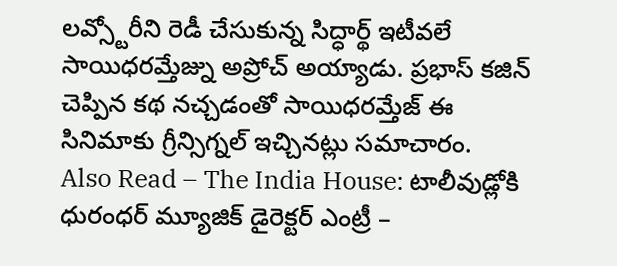లవ్స్టోరీని రెడీ చేసుకున్న సిద్ధార్థ్ ఇటీవలే సాయిధరమ్తేజ్ను అప్రోచ్ అయ్యాడు. ప్రభాస్ కజిన్ చెప్పిన కథ నచ్చడంతో సాయిధరమ్తేజ్ ఈ సినిమాకు గ్రీన్సిగ్నల్ ఇచ్చినట్లు సమాచారం.
Also Read – The India House: టాలీవుడ్లోకి ధురంధర్ మ్యూజిక్ డైరెక్టర్ ఎంట్రీ –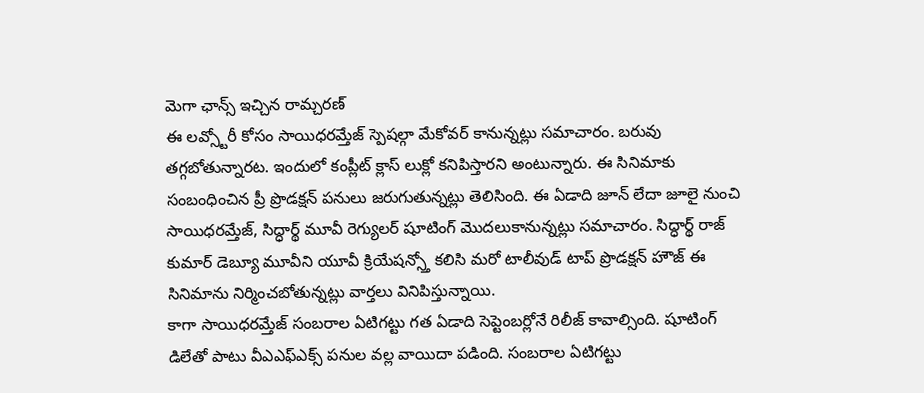మెగా ఛాన్స్ ఇచ్చిన రామ్చరణ్
ఈ లవ్స్టోరీ కోసం సాయిధరమ్తేజ్ స్పెషల్గా మేకోవర్ కానున్నట్లు సమాచారం. బరువు తగ్గబోతున్నారట. ఇందులో కంప్లీట్ క్లాస్ లుక్లో కనిపిస్తారని అంటున్నారు. ఈ సినిమాకు సంబంధించిన ప్రీ ప్రొడక్షన్ పనులు జరుగుతున్నట్లు తెలిసింది. ఈ ఏడాది జూన్ లేదా జూలై నుంచి సాయిధరమ్తేజ్, సిద్ధార్థ్ మూవీ రెగ్యులర్ షూటింగ్ మొదలుకానున్నట్లు సమాచారం. సిద్ధార్థ్ రాజ్ కుమార్ డెబ్యూ మూవీని యూవీ క్రియేషన్స్తో కలిసి మరో టాలీవుడ్ టాప్ ప్రొడక్షన్ హౌజ్ ఈ సినిమాను నిర్మించబోతున్నట్లు వార్తలు వినిపిస్తున్నాయి.
కాగా సాయిధరమ్తేజ్ సంబరాల ఏటిగట్టు గత ఏడాది సెప్టెంబర్లోనే రిలీజ్ కావాల్సింది. షూటింగ్ డిలేతో పాటు వీఎఎఫ్ఎక్స్ పనుల వల్ల వాయిదా పడింది. సంబరాల ఏటిగట్టు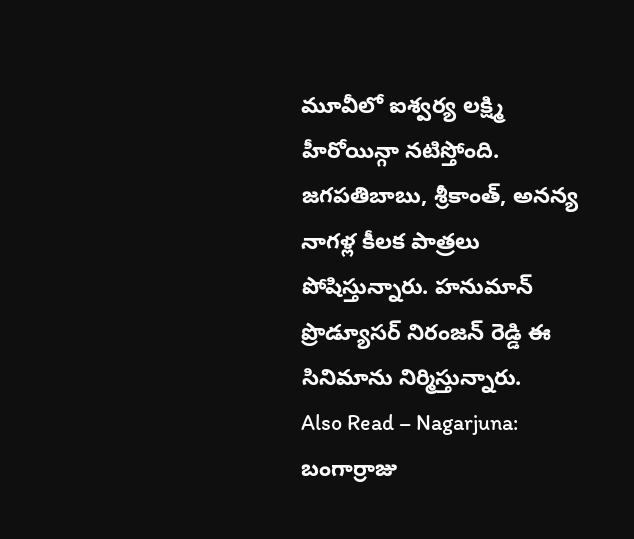మూవీలో ఐశ్వర్య లక్ష్మి హీరోయిన్గా నటిస్తోంది. జగపతిబాబు, శ్రీకాంత్, అనన్య నాగళ్ల కీలక పాత్రలు పోషిస్తున్నారు. హనుమాన్ ప్రొడ్యూసర్ నిరంజన్ రెడ్డి ఈ సినిమాను నిర్మిస్తున్నారు.
Also Read – Nagarjuna: బంగార్రాజు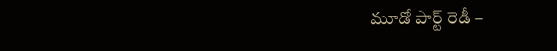మూడో పార్ట్ రెడీ –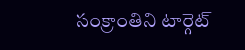సంక్రాంతిని టార్గెట్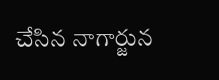చేసిన నాగార్జున